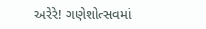અરેરે! ગણેશોત્સવમાં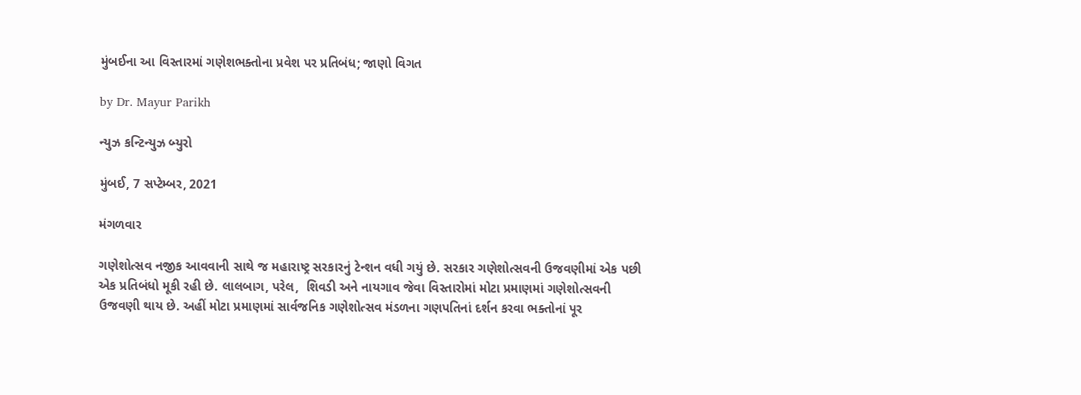મુંબઈના આ વિસ્તારમાં ગણેશભક્તોના પ્રવેશ પર પ્રતિબંધ; જાણો વિગત

by Dr. Mayur Parikh

ન્યુઝ કન્ટિન્યુઝ બ્યુરો

મુંબઈ, 7 સપ્ટેમ્બર, 2021

મંગળવાર

ગણેશોત્સવ નજીક આવવાની સાથે જ મહારાષ્ટ્ર સરકારનું ટેન્શન વધી ગયું છે. સરકાર ગણેશોત્સવની ઉજવણીમાં એક પછી એક પ્રતિબંધો મૂકી રહી છે. લાલબાગ, પરેલ,  શિવડી અને નાયગાવ જેવા વિસ્તારોમાં મોટા પ્રમાણમાં ગણેશોત્સવની ઉજવણી થાય છે. અહીં મોટા પ્રમાણમાં સાર્વજનિક ગણેશોત્સવ મંડળના ગણપતિનાં દર્શન કરવા ભક્તોનાં પૂર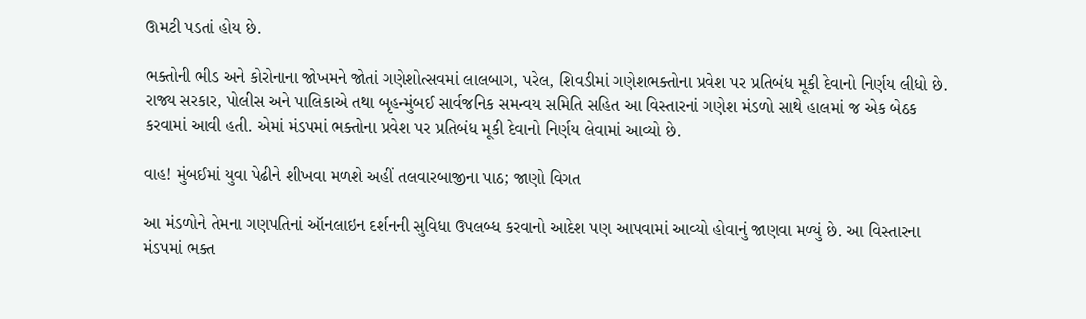ઊમટી પડતાં હોય છે.

ભક્તોની ભીડ અને કોરોનાના જોખમને જોતાં ગણેશોત્સવમાં લાલબાગ, પરેલ, શિવડીમાં ગણેશભક્તોના પ્રવેશ પર પ્રતિબંધ મૂકી દેવાનો નિર્ણય લીધો છે. રાજ્ય સરકાર, પોલીસ અને પાલિકાએ તથા બૃહન્મુંબઈ સાર્વજનિક સમન્વય સમિતિ સહિત આ વિસ્તારનાં ગણેશ મંડળો સાથે હાલમાં જ એક બેઠક કરવામાં આવી હતી. એમાં મંડપમાં ભક્તોના પ્રવેશ પર પ્રતિબંધ મૂકી દેવાનો નિર્ણય લેવામાં આવ્યો છે.

વાહ! મુંબઈમાં યુવા પેઢીને શીખવા મળશે અહીં તલવારબાજીના પાઠ; જાણો વિગત

આ મંડળોને તેમના ગણપતિનાં ઑનલાઇન દર્શનની સુવિધા ઉપલબ્ધ કરવાનો આદેશ પણ આપવામાં આવ્યો હોવાનું જાણવા મળ્યું છે. આ વિસ્તારના મંડપમાં ભક્ત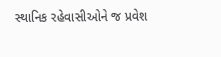સ્થાનિક રહેવાસીઓને જ પ્રવેશ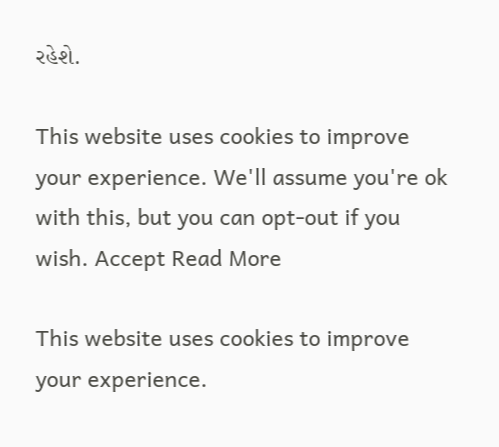રહેશે.

This website uses cookies to improve your experience. We'll assume you're ok with this, but you can opt-out if you wish. Accept Read More

This website uses cookies to improve your experience.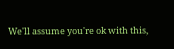We'll assume you're ok with this,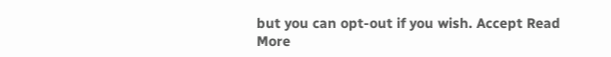but you can opt-out if you wish. Accept Read More